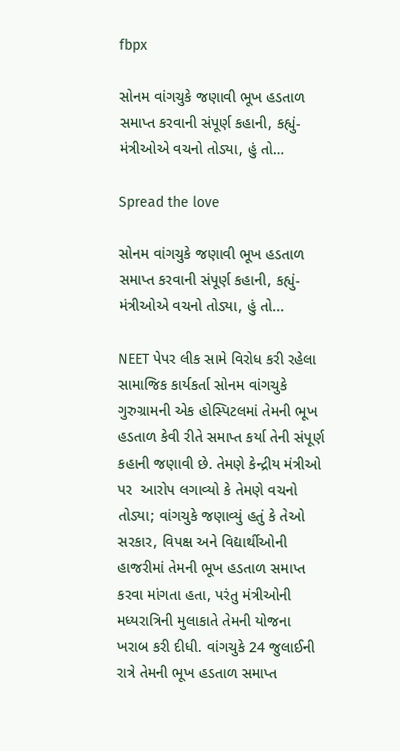fbpx

સોનમ વાંગચુકે જણાવી ભૂખ હડતાળ સમાપ્ત કરવાની સંપૂર્ણ કહાની, કહ્યું- મંત્રીઓએ વચનો તોડ્યા, હું તો…

Spread the love

સોનમ વાંગચુકે જણાવી ભૂખ હડતાળ સમાપ્ત કરવાની સંપૂર્ણ કહાની, કહ્યું- મંત્રીઓએ વચનો તોડ્યા, હું તો...

NEET પેપર લીક સામે વિરોધ કરી રહેલા સામાજિક કાર્યકર્તા સોનમ વાંગચુકે ગુરુગ્રામની એક હોસ્પિટલમાં તેમની ભૂખ હડતાળ કેવી રીતે સમાપ્ત કર્યા તેની સંપૂર્ણ કહાની જણાવી છે. તેમણે કેન્દ્રીય મંત્રીઓ પર  આરોપ લગાવ્યો કે તેમણે વચનો તોડ્યા; વાંગચુકે જણાવ્યું હતું કે તેઓ સરકાર, વિપક્ષ અને વિદ્યાર્થીઓની હાજરીમાં તેમની ભૂખ હડતાળ સમાપ્ત કરવા માંગતા હતા, પરંતુ મંત્રીઓની મધ્યરાત્રિની મુલાકાતે તેમની યોજના ખરાબ કરી દીધી. વાંગચુકે 24 જુલાઈની રાત્રે તેમની ભૂખ હડતાળ સમાપ્ત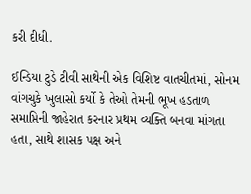કરી દીધી.

ઈન્ડિયા ટુડે ટીવી સાથેની એક વિશિષ્ટ વાતચીતમાં, સોનમ વાંગચુકે ખુલાસો કર્યો કે તેઓ તેમની ભૂખ હડતાળ સમાપ્તિની જાહેરાત કરનાર પ્રથમ વ્યક્તિ બનવા માંગતા હતા, સાથે શાસક પક્ષ અને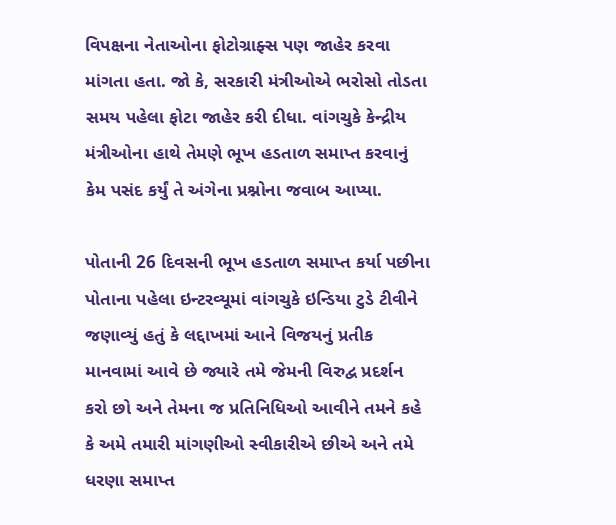વિપક્ષના નેતાઓના ફોટોગ્રાફ્સ પણ જાહેર કરવા માંગતા હતા. જો કે, સરકારી મંત્રીઓએ ભરોસો તોડતા સમય પહેલા ફોટા જાહેર કરી દીધા. વાંગચુકે કેન્દ્રીય મંત્રીઓના હાથે તેમણે ભૂખ હડતાળ સમાપ્ત કરવાનું કેમ પસંદ કર્યું તે અંગેના પ્રશ્નોના જવાબ આપ્યા.

પોતાની 26 દિવસની ભૂખ હડતાળ સમાપ્ત કર્યા પછીના પોતાના પહેલા ઇન્ટરવ્યૂમાં વાંગચુકે ઇન્ડિયા ટુડે ટીવીને જણાવ્યું હતું કે લદ્દાખમાં આને વિજયનું પ્રતીક માનવામાં આવે છે જ્યારે તમે જેમની વિરુદ્વ પ્રદર્શન કરો છો અને તેમના જ પ્રતિનિધિઓ આવીને તમને કહે કે અમે તમારી માંગણીઓ સ્વીકારીએ છીએ અને તમે ધરણા સમાપ્ત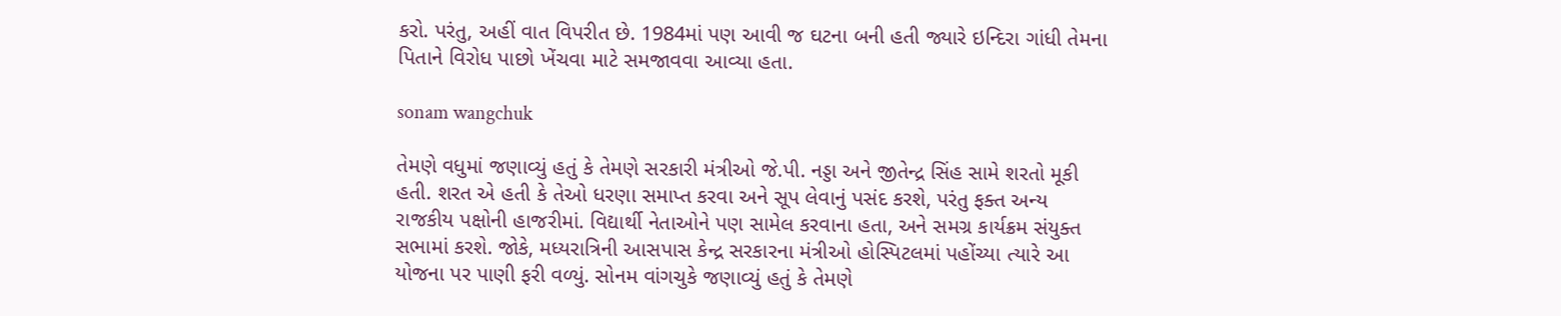કરો. પરંતુ, અહીં વાત વિપરીત છે. 1984માં પણ આવી જ ઘટના બની હતી જ્યારે ઇન્દિરા ગાંધી તેમના પિતાને વિરોધ પાછો ખેંચવા માટે સમજાવવા આવ્યા હતા.

sonam wangchuk

તેમણે વધુમાં જણાવ્યું હતું કે તેમણે સરકારી મંત્રીઓ જે.પી. નડ્ડા અને જીતેન્દ્ર સિંહ સામે શરતો મૂકી હતી. શરત એ હતી કે તેઓ ધરણા સમાપ્ત કરવા અને સૂપ લેવાનું પસંદ કરશે, પરંતુ ફક્ત અન્ય રાજકીય પક્ષોની હાજરીમાં. વિદ્યાર્થી નેતાઓને પણ સામેલ કરવાના હતા, અને સમગ્ર કાર્યક્રમ સંયુક્ત સભામાં કરશે. જોકે, મધ્યરાત્રિની આસપાસ કેન્દ્ર સરકારના મંત્રીઓ હોસ્પિટલમાં પહોંચ્યા ત્યારે આ યોજના પર પાણી ફરી વળ્યું. સોનમ વાંગચુકે જણાવ્યું હતું કે તેમણે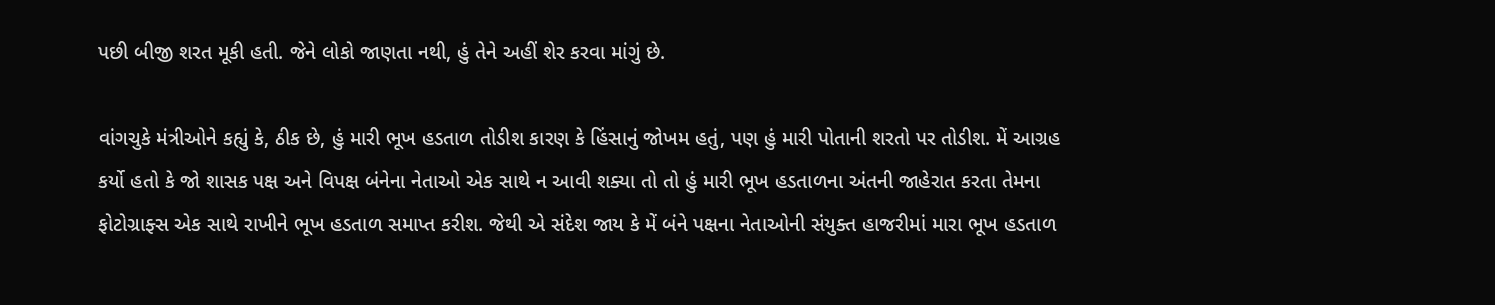પછી બીજી શરત મૂકી હતી. જેને લોકો જાણતા નથી, હું તેને અહીં શેર કરવા માંગું છે.

વાંગચુકે મંત્રીઓને કહ્યું કે, ઠીક છે, હું મારી ભૂખ હડતાળ તોડીશ કારણ કે હિંસાનું જોખમ હતું, પણ હું મારી પોતાની શરતો પર તોડીશ. મેં આગ્રહ કર્યો હતો કે જો શાસક પક્ષ અને વિપક્ષ બંનેના નેતાઓ એક સાથે ન આવી શક્યા તો તો હું મારી ભૂખ હડતાળના અંતની જાહેરાત કરતા તેમના ફોટોગ્રાફ્સ એક સાથે રાખીને ભૂખ હડતાળ સમાપ્ત કરીશ. જેથી એ સંદેશ જાય કે મેં બંને પક્ષના નેતાઓની સંયુક્ત હાજરીમાં મારા ભૂખ હડતાળ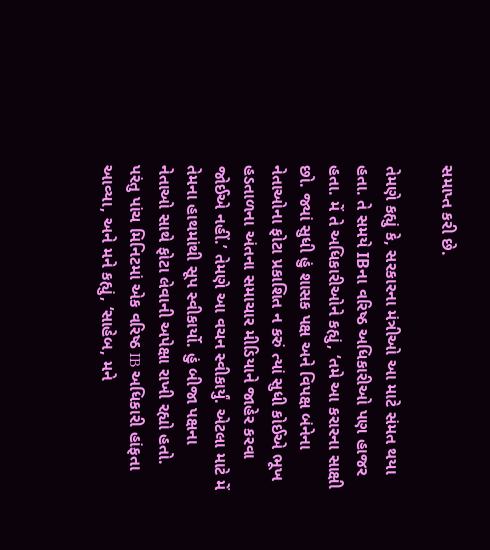સમાપ્ત કરી છે.

તેમણે કહ્યું કે, સરકારના મંત્રીઓ આ માટે સંમત થયા હતા. તે સમયે IBના વરિષ્ઠ અધિકારીઓ પણ હાજર હતા. મેં તે અધિકારીઓને કહ્યું, ‘તમે આ કરારના સાક્ષી છો. જ્યાં સુધી હું શાસક પક્ષ અને વિપક્ષ બંનેના નેતાઓના ફોટા પ્રકાશિત ન કરું ત્યાં સુધી કોઈએ ભૂખ હડતાળના અંતના સમાચાર મીડિયાને જાહેર કરવા જોઈએ નહીં.’ તેમણે આ વચન સ્વીકાર્યું. એટલા માટે મેં તેમના હાથમાંથી સૂપ સ્વીકાર્યો. હું બીજા પક્ષના નેતાઓ સાથે ફોટા લેવાની અપેક્ષા રાખી રહ્યો હતો. પરંતુ પાંચ મિનિટમાં એક વરિષ્ઠ IB અધિકારી હાંફતા આવ્યા, અને મને કહ્યું, ‘સાહેબ, મને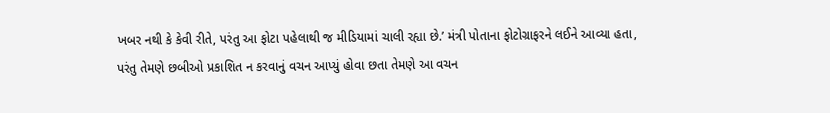ખબર નથી કે કેવી રીતે, પરંતુ આ ફોટા પહેલાથી જ મીડિયામાં ચાલી રહ્યા છે.’ મંત્રી પોતાના ફોટોગ્રાફરને લઈને આવ્યા હતા, પરંતુ તેમણે છબીઓ પ્રકાશિત ન કરવાનું વચન આપ્યું હોવા છતા તેમણે આ વચન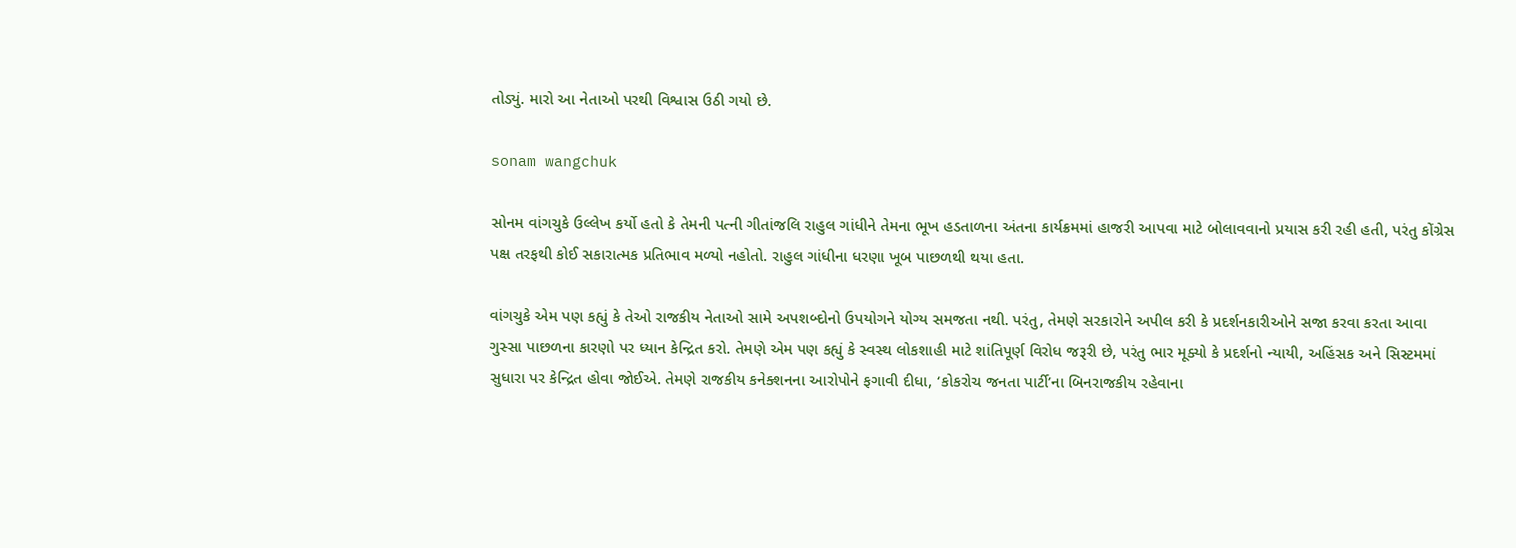તોડ્યું. મારો આ નેતાઓ પરથી વિશ્વાસ ઉઠી ગયો છે.

sonam wangchuk

સોનમ વાંગચુકે ઉલ્લેખ કર્યો હતો કે તેમની પત્ની ગીતાંજલિ રાહુલ ગાંધીને તેમના ભૂખ હડતાળના અંતના કાર્યક્રમમાં હાજરી આપવા માટે બોલાવવાનો પ્રયાસ કરી રહી હતી, પરંતુ કોંગ્રેસ પક્ષ તરફથી કોઈ સકારાત્મક પ્રતિભાવ મળ્યો નહોતો. રાહુલ ગાંધીના ધરણા ખૂબ પાછળથી થયા હતા.

વાંગચુકે એમ પણ કહ્યું કે તેઓ રાજકીય નેતાઓ સામે અપશબ્દોનો ઉપયોગને યોગ્ય સમજતા નથી. પરંતુ, તેમણે સરકારોને અપીલ કરી કે પ્રદર્શનકારીઓને સજા કરવા કરતા આવા ગુસ્સા પાછળના કારણો પર ધ્યાન કેન્દ્રિત કરો. તેમણે એમ પણ કહ્યું કે સ્વસ્થ લોકશાહી માટે શાંતિપૂર્ણ વિરોધ જરૂરી છે, પરંતુ ભાર મૂક્યો કે પ્રદર્શનો ન્યાયી, અહિંસક અને સિસ્ટમમાં સુધારા પર કેન્દ્રિત હોવા જોઈએ. તેમણે રાજકીય કનેક્શનના આરોપોને ફગાવી દીધા, ‘કોકરોચ જનતા પાર્ટી’ના બિનરાજકીય રહેવાના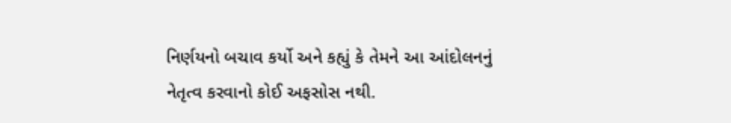નિર્ણયનો બચાવ કર્યો અને કહ્યું કે તેમને આ આંદોલનનું નેતૃત્વ કરવાનો કોઈ અફસોસ નથી.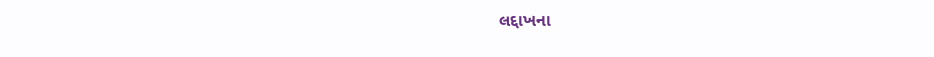લદ્દાખના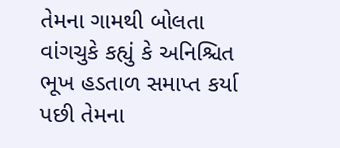તેમના ગામથી બોલતા વાંગચુકે કહ્યું કે અનિશ્ચિત ભૂખ હડતાળ સમાપ્ત કર્યા પછી તેમના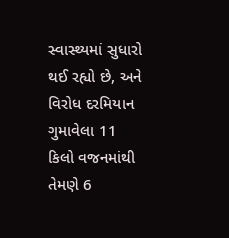સ્વાસ્થ્યમાં સુધારો થઈ રહ્યો છે, અને વિરોધ દરમિયાન ગુમાવેલા 11 કિલો વજનમાંથી તેમણે 6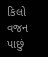કિલો વજન પાછું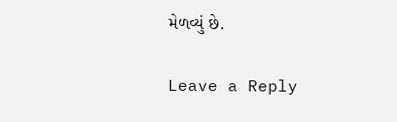મેળવ્યું છે.

Leave a Reply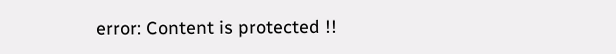error: Content is protected !!